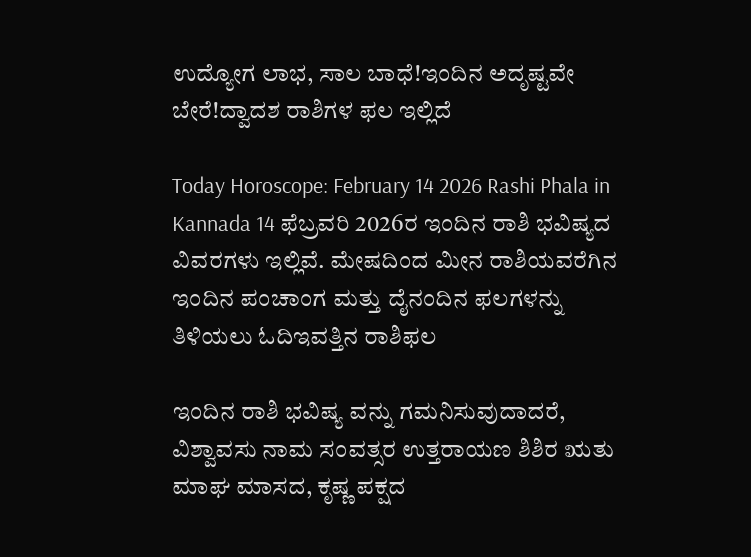ಉದ್ಯೋಗ ಲಾಭ, ಸಾಲ ಬಾಧೆ!ಇಂದಿನ ಅದೃಷ್ಟವೇ ಬೇರೆ!ದ್ವಾದಶ ರಾಶಿಗಳ ಫಲ ಇಲ್ಲಿದೆ

Today Horoscope: February 14 2026 Rashi Phala in Kannada 14 ಫೆಬ್ರವರಿ 2026ರ ಇಂದಿನ ರಾಶಿ ಭವಿಷ್ಯದ ವಿವರಗಳು ಇಲ್ಲಿವೆ. ಮೇಷದಿಂದ ಮೀನ ರಾಶಿಯವರೆಗಿನ ಇಂದಿನ ಪಂಚಾಂಗ ಮತ್ತು ದೈನಂದಿನ ಫಲಗಳನ್ನು ತಿಳಿಯಲು ಓದಿಇವತ್ತಿನ ರಾಶಿಫಲ

ಇಂದಿನ ರಾಶಿ ಭವಿಷ್ಯ ವನ್ನು ಗಮನಿಸುವುದಾದರೆ, ವಿಶ್ವಾವಸು ನಾಮ ಸಂವತ್ಸರ ಉತ್ತರಾಯಣ ಶಿಶಿರ ಋತು ಮಾಘ ಮಾಸದ, ಕೃಷ್ಣ ಪಕ್ಷದ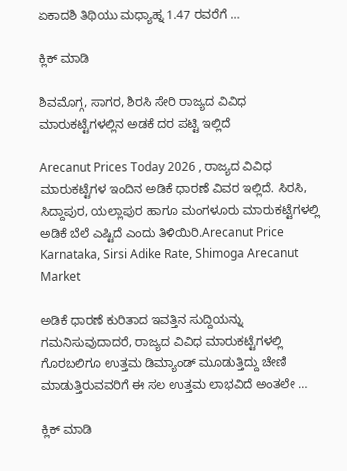ಏಕಾದಶಿ ತಿಥಿಯು ಮಧ್ಯಾಹ್ನ 1.47 ರವರೆಗೆ …

ಕ್ಲಿಕ್ ಮಾಡಿ

ಶಿವಮೊಗ್ಗ, ಸಾಗರ, ಶಿರಸಿ ಸೇರಿ ರಾಜ್ಯದ ವಿವಿಧ ಮಾರುಕಟ್ಟೆಗಳಲ್ಲಿನ ಅಡಕೆ ದರ ಪಟ್ಟಿ ಇಲ್ಲಿದೆ

Arecanut Prices Today 2026 , ರಾಜ್ಯದ ವಿವಿಧ ಮಾರುಕಟ್ಟೆಗಳ ಇಂದಿನ ಅಡಿಕೆ ಧಾರಣೆ ವಿವರ ಇಲ್ಲಿದೆ. ಸಿರಸಿ, ಸಿದ್ದಾಪುರ, ಯಲ್ಲಾಪುರ ಹಾಗೂ ಮಂಗಳೂರು ಮಾರುಕಟ್ಟೆಗಳಲ್ಲಿ ಅಡಿಕೆ ಬೆಲೆ ಎಷ್ಟಿದೆ ಎಂದು ತಿಳಿಯಿರಿ.Arecanut Price Karnataka, Sirsi Adike Rate, Shimoga Arecanut Market

ಅಡಿಕೆ ಧಾರಣೆ ಕುರಿತಾದ ಇವತ್ತಿನ ಸುದ್ದಿಯನ್ನು ಗಮನಿಸುವುದಾದರೆ, ರಾಜ್ಯದ ವಿವಿಧ ಮಾರುಕಟ್ಟೆಗಳಲ್ಲಿ ಗೊರಬಲಿಗೂ ಉತ್ತಮ ಡಿಮ್ಯಾಂಡ್ ಮೂಡುತ್ತಿದ್ದು ಚೇಣಿ ಮಾಡುತ್ತಿರುವವರಿಗೆ ಈ ಸಲ ಉತ್ತಮ ಲಾಭವಿದೆ ಅಂತಲೇ …

ಕ್ಲಿಕ್ ಮಾಡಿ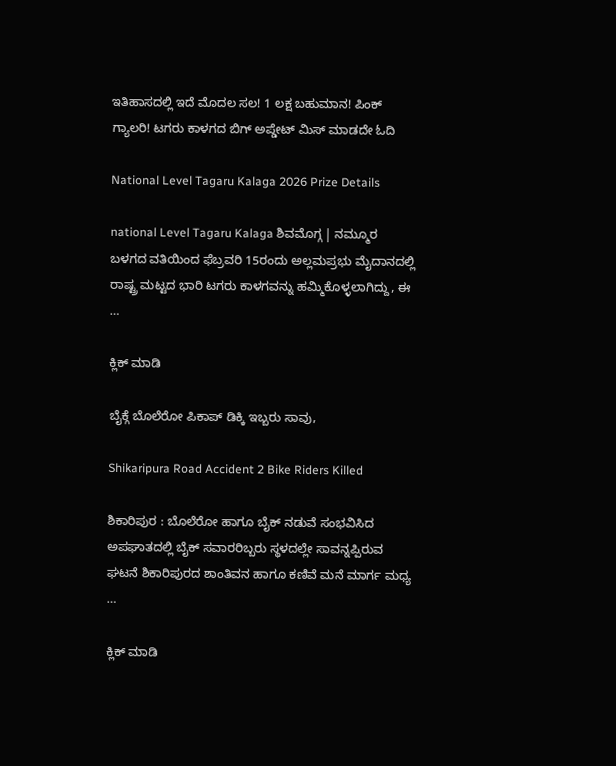ಇತಿಹಾಸದಲ್ಲಿ ಇದೆ ಮೊದಲ ಸಲ! 1 ಲಕ್ಷ ಬಹುಮಾನ! ಪಿಂಕ್ ಗ್ಯಾಲರಿ! ಟಗರು ಕಾಳಗದ ಬಿಗ್ ಅಪ್ಡೇಟ್ ಮಿಸ್ ಮಾಡದೇ ಓದಿ

National Level Tagaru Kalaga 2026 Prize Details

national Level Tagaru Kalaga ಶಿವಮೊಗ್ಗ | ನಮ್ಮೂರ ಬಳಗದ ವತಿಯಿಂದ ಫೆಬ್ರವರಿ 15ರಂದು ಅಲ್ಲಮಪ್ರಭು ಮೈದಾನದಲ್ಲಿ ರಾಷ್ಟ್ರ ಮಟ್ಟದ ಭಾರಿ ಟಗರು ಕಾಳಗವನ್ನು ಹಮ್ಮಿಕೊಳ್ಳಲಾಗಿದ್ದು, ಈ …

ಕ್ಲಿಕ್ ಮಾಡಿ

ಬೈಕ್ಗೆ ಬೊಲೆರೋ ಪಿಕಾಪ್ ಡಿಕ್ಕಿ ಇಬ್ಬರು ಸಾವು,

Shikaripura Road Accident 2 Bike Riders Killed

ಶಿಕಾರಿಪುರ : ಬೊಲೆರೋ ಹಾಗೂ ಬೈಕ್ ನಡುವೆ ಸಂಭವಿಸಿದ ಅಪಘಾತದಲ್ಲಿ ಬೈಕ್ ಸವಾರರಿಬ್ಬರು ಸ್ಥಳದಲ್ಲೇ ಸಾವನ್ನಪ್ಪಿರುವ ಘಟನೆ ಶಿಕಾರಿಪುರದ ಶಾಂತಿವನ ಹಾಗೂ ಕಣಿವೆ ಮನೆ ಮಾರ್ಗ ಮಧ್ಯ …

ಕ್ಲಿಕ್ ಮಾಡಿ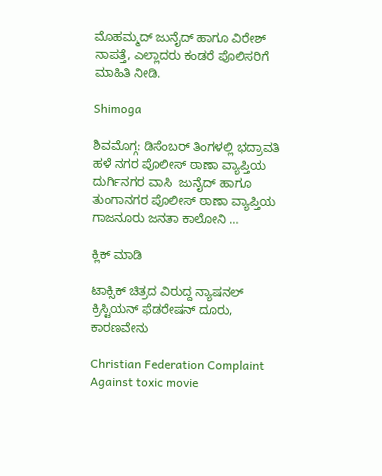ಮೊಹಮ್ಮದ್ ಜುನೈದ್ ಹಾಗೂ ವಿರೇಶ್ ನಾಪತ್ತೆ, ಎಲ್ಲಾದರು ಕಂಡರೆ ಪೊಲಿಸರಿಗೆ ಮಾಹಿತಿ ನೀಡಿ.

Shimoga

ಶಿವಮೊಗ್ಗ: ಡಿಸೆಂಬರ್ ತಿಂಗಳಲ್ಲಿ ಭದ್ರಾವತಿ ಹಳೆ ನಗರ ಪೊಲೀಸ್ ಠಾಣಾ ವ್ಯಾಪ್ತಿಯ ದುರ್ಗಿನಗರ ವಾಸಿ  ಜುನೈದ್ ಹಾಗೂ ತುಂಗಾನಗರ ಪೊಲೀಸ್ ಠಾಣಾ ವ್ಯಾಪ್ತಿಯ ಗಾಜನೂರು ಜನತಾ ಕಾಲೋನಿ …

ಕ್ಲಿಕ್ ಮಾಡಿ

ಟಾಕ್ಸಿಕ್ ಚಿತ್ರದ ವಿರುದ್ದ ನ್ಯಾಷನಲ್ ಕ್ರಿಸ್ಟಿಯನ್ ಫೆಡರೇಷನ್ ದೂರು, ಕಾರಣವೇನು

Christian Federation Complaint Against toxic movie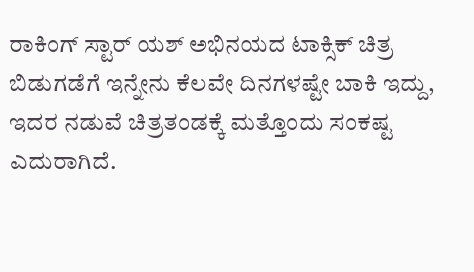ರಾಕಿಂಗ್ ಸ್ಟಾರ್ ಯಶ್ ಅಭಿನಯದ ಟಾಕ್ಸಿಕ್ ಚಿತ್ರ ಬಿಡುಗಡೆಗೆ ಇನ್ನೇನು ಕೆಲವೇ ದಿನಗಳಷ್ಟೇ ಬಾಕಿ ಇದ್ದು, ಇದರ ನಡುವೆ ಚಿತ್ರತಂಡಕ್ಕೆ ಮತ್ತೊಂದು ಸಂಕಷ್ಟ ಎದುರಾಗಿದೆ.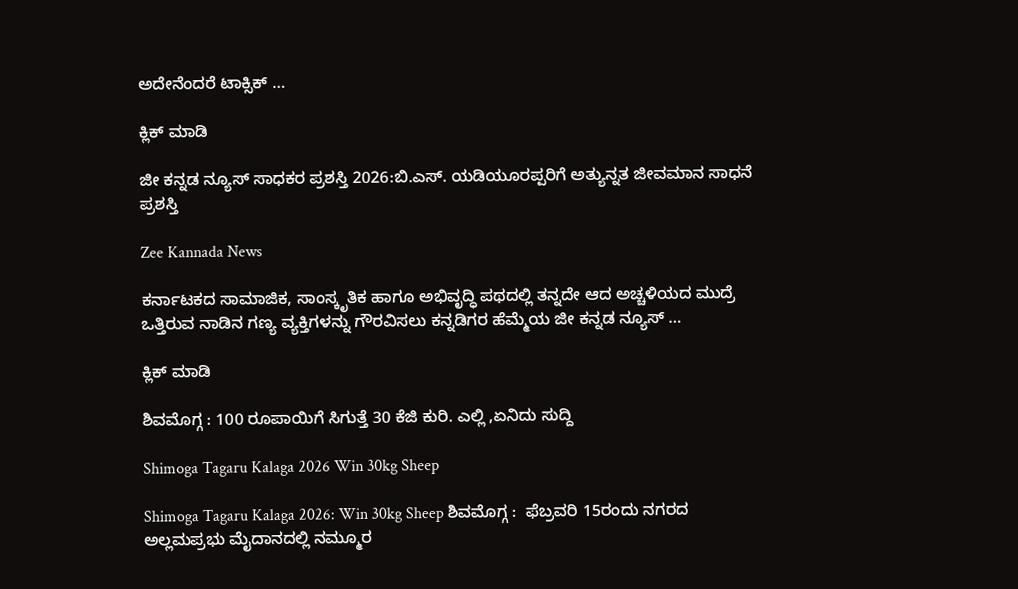ಅದೇನೆಂದರೆ ಟಾಕ್ಸಿಕ್ …

ಕ್ಲಿಕ್ ಮಾಡಿ

ಜೀ ಕನ್ನಡ ನ್ಯೂಸ್ ಸಾಧಕರ ಪ್ರಶಸ್ತಿ 2026:ಬಿ.ಎಸ್. ಯಡಿಯೂರಪ್ಪರಿಗೆ ಅತ್ಯುನ್ನತ ಜೀವಮಾನ ಸಾಧನೆ ಪ್ರಶಸ್ತಿ

Zee Kannada News

ಕರ್ನಾಟಕದ ಸಾಮಾಜಿಕ, ಸಾಂಸ್ಕೃತಿಕ ಹಾಗೂ ಅಭಿವೃದ್ಧಿ ಪಥದಲ್ಲಿ ತನ್ನದೇ ಆದ ಅಚ್ಚಳಿಯದ ಮುದ್ರೆ ಒತ್ತಿರುವ ನಾಡಿನ ಗಣ್ಯ ವ್ಯಕ್ತಿಗಳನ್ನು ಗೌರವಿಸಲು ಕನ್ನಡಿಗರ ಹೆಮ್ಮೆಯ ಜೀ ಕನ್ನಡ ನ್ಯೂಸ್‌ …

ಕ್ಲಿಕ್ ಮಾಡಿ

ಶಿವಮೊಗ್ಗ : 100 ರೂಪಾಯಿಗೆ ಸಿಗುತ್ತೆ 30 ಕೆಜಿ ಕುರಿ. ಎಲ್ಲಿ ,ಏನಿದು ಸುದ್ದಿ

Shimoga Tagaru Kalaga 2026 Win 30kg Sheep

Shimoga Tagaru Kalaga 2026: Win 30kg Sheep ಶಿವಮೊಗ್ಗ :  ಫೆಬ್ರವರಿ 15ರಂದು ನಗರದ ಅಲ್ಲಮಪ್ರಭು ಮೈದಾನದಲ್ಲಿ ನಮ್ಮೂರ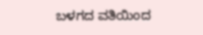ಬಳಗದ ವತಿಯಿಂದ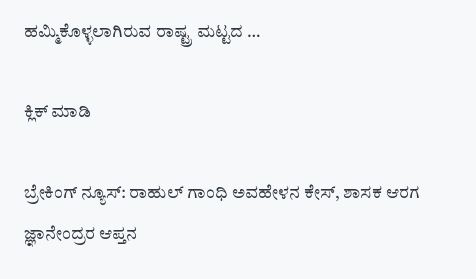ಹಮ್ಮಿಕೊಳ್ಳಲಾಗಿರುವ ರಾಷ್ಟ್ರ ಮಟ್ಟದ …

ಕ್ಲಿಕ್ ಮಾಡಿ

ಬ್ರೇಕಿಂಗ್ ನ್ಯೂಸ್: ರಾಹುಲ್ ಗಾಂಧಿ ಅವಹೇಳನ ಕೇಸ್, ಶಾಸಕ ಆರಗ ಜ್ಞಾನೇಂದ್ರರ ಆಪ್ತನ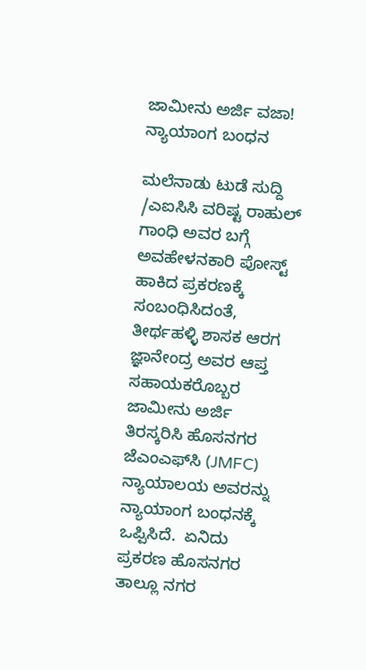ಜಾಮೀನು ಅರ್ಜಿ ವಜಾ! ನ್ಯಾಯಾಂಗ ಬಂಧನ

ಮಲೆನಾಡು ಟುಡೆ ಸುದ್ದಿ /ಎಐಸಿಸಿ ವರಿಷ್ಟ ರಾಹುಲ್ ಗಾಂಧಿ ಅವರ ಬಗ್ಗೆ ಅವಹೇಳನಕಾರಿ ಪೋಸ್ಟ್ ಹಾಕಿದ ಪ್ರಕರಣಕ್ಕೆ ಸಂಬಂಧಿಸಿದಂತೆ, ತೀರ್ಥಹಳ್ಳಿ ಶಾಸಕ ಆರಗ ಜ್ಞಾನೇಂದ್ರ ಅವರ ಆಪ್ತ ಸಹಾಯಕರೊಬ್ಬರ ಜಾಮೀನು ಅರ್ಜಿ ತಿರಸ್ಕರಿಸಿ ಹೊಸನಗರ ಜೆಎಂಎಫ್‌ಸಿ (JMFC) ನ್ಯಾಯಾಲಯ ಅವರನ್ನು ನ್ಯಾಯಾಂಗ ಬಂಧನಕ್ಕೆ ಒಪ್ಪಿಸಿದೆ.  ಏನಿದು ಪ್ರಕರಣ ಹೊಸನಗರ ತಾಲ್ಲೂ ನಗರ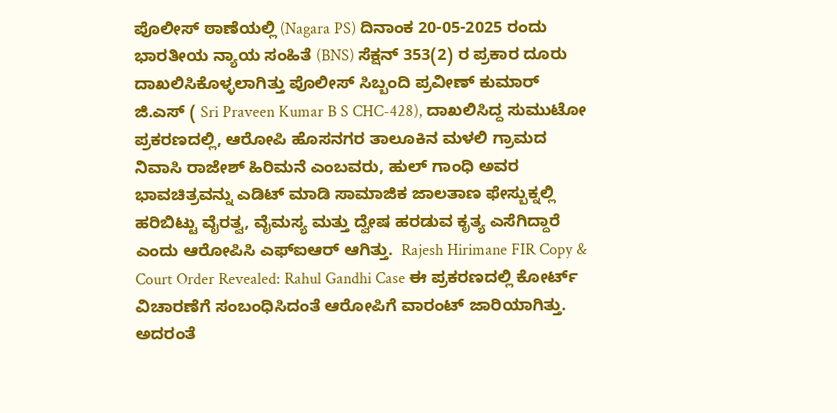ಪೊಲೀಸ್ ಠಾಣೆಯಲ್ಲಿ (Nagara PS) ದಿನಾಂಕ 20-05-2025 ರಂದು ಭಾರತೀಯ ನ್ಯಾಯ ಸಂಹಿತೆ (BNS) ಸೆಕ್ಷನ್ 353(2) ರ ಪ್ರಕಾರ ದೂರು ದಾಖಲಿಸಿಕೊಳ್ಳಲಾಗಿತ್ತು ಪೊಲೀಸ್ ಸಿಬ್ಬಂದಿ ಪ್ರವೀಣ್ ಕುಮಾರ್ ಜಿ.ಎಸ್ ( Sri Praveen Kumar B S CHC-428), ದಾಖಲಿಸಿದ್ದ ಸುಮುಟೋ ಪ್ರಕರಣದಲ್ಲಿ, ಆರೋಪಿ ಹೊಸನಗರ ತಾಲೂಕಿನ ಮಳಲಿ ಗ್ರಾಮದ ನಿವಾಸಿ ರಾಜೇಶ್ ಹಿರಿಮನೆ ಎಂಬವರು, ಹುಲ್ ಗಾಂಧಿ ಅವರ ಭಾವಚಿತ್ರವನ್ನು ಎಡಿಟ್ ಮಾಡಿ ಸಾಮಾಜಿಕ ಜಾಲತಾಣ ಫೇಸ್ಬುಕ್ನಲ್ಲಿ ಹರಿಬಿಟ್ಟು ವೈರತ್ವ, ವೈಮಸ್ಯ ಮತ್ತು ದ್ವೇಷ ಹರಡುವ ಕೃತ್ಯ ಎಸೆಗಿದ್ದಾರೆ ಎಂದು ಆರೋಪಿಸಿ ಎಫ್ಐಆರ್ ಆಗಿತ್ತು.  Rajesh Hirimane FIR Copy & Court Order Revealed: Rahul Gandhi Case ಈ ಪ್ರಕರಣದಲ್ಲಿ ಕೋರ್ಟ್ ವಿಚಾರಣೆಗೆ ಸಂಬಂಧಿಸಿದಂತೆ ಆರೋಪಿಗೆ ವಾರಂಟ್ ಜಾರಿಯಾಗಿತ್ತು. ಅದರಂತೆ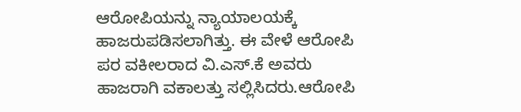ಆರೋಪಿಯನ್ನು ನ್ಯಾಯಾಲಯಕ್ಕೆ ಹಾಜರುಪಡಿಸಲಾಗಿತ್ತು. ಈ ವೇಳೆ ಆರೋಪಿ ಪರ ವಕೀಲರಾದ ವಿ.ಎಸ್.ಕೆ ಅವರು ಹಾಜರಾಗಿ ವಕಾಲತ್ತು ಸಲ್ಲಿಸಿದರು.ಆರೋಪಿ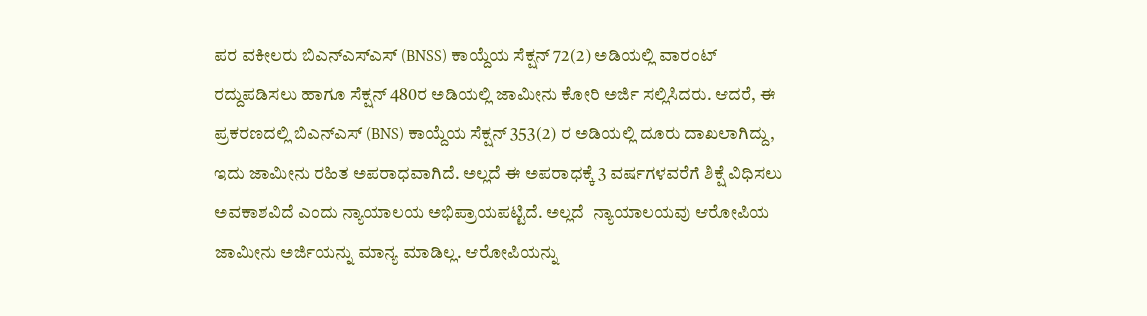ಪರ ವಕೀಲರು ಬಿಎನ್‌ಎಸ್‌ಎಸ್ (BNSS) ಕಾಯ್ದೆಯ ಸೆಕ್ಷನ್ 72(2) ಅಡಿಯಲ್ಲಿ ವಾರಂಟ್ ರದ್ದುಪಡಿಸಲು ಹಾಗೂ ಸೆಕ್ಷನ್ 480ರ ಅಡಿಯಲ್ಲಿ ಜಾಮೀನು ಕೋರಿ ಅರ್ಜಿ ಸಲ್ಲಿಸಿದರು. ಆದರೆ, ಈ ಪ್ರಕರಣದಲ್ಲಿ ಬಿಎನ್‌ಎಸ್ (BNS) ಕಾಯ್ದೆಯ ಸೆಕ್ಷನ್ 353(2) ರ ಅಡಿಯಲ್ಲಿ ದೂರು ದಾಖಲಾಗಿದ್ದು, ಇದು ಜಾಮೀನು ರಹಿತ ಅಪರಾಧವಾಗಿದೆ. ಅಲ್ಲದೆ ಈ ಅಪರಾಧಕ್ಕೆ 3 ವರ್ಷಗಳವರೆಗೆ ಶಿಕ್ಷೆ ವಿಧಿಸಲು ಅವಕಾಶವಿದೆ ಎಂದು ನ್ಯಾಯಾಲಯ ಅಭಿಪ್ರಾಯಪಟ್ಟಿದೆ. ಅಲ್ಲದೆ  ನ್ಯಾಯಾಲಯವು ಆರೋಪಿಯ ಜಾಮೀನು ಅರ್ಜಿಯನ್ನು ಮಾನ್ಯ ಮಾಡಿಲ್ಲ. ಆರೋಪಿಯನ್ನು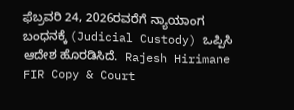ಫೆಬ್ರವರಿ 24, 2026ರವರೆಗೆ ನ್ಯಾಯಾಂಗ ಬಂಧನಕ್ಕೆ (Judicial Custody) ಒಪ್ಪಿಸಿ ಆದೇಶ ಹೊರಡಿಸಿದೆ.  Rajesh Hirimane FIR Copy & Court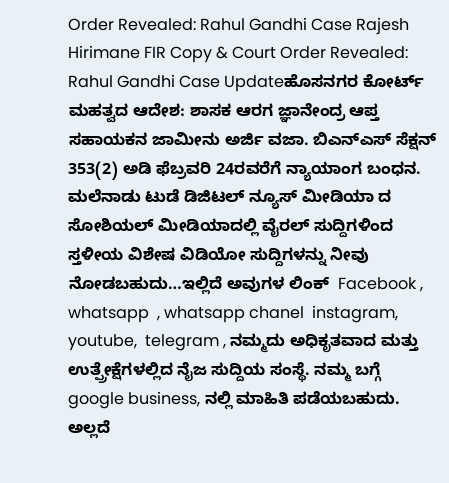Order Revealed: Rahul Gandhi Case Rajesh Hirimane FIR Copy & Court Order Revealed: Rahul Gandhi Case Updateಹೊಸನಗರ ಕೋರ್ಟ್ ಮಹತ್ವದ ಆದೇಶ: ಶಾಸಕ ಆರಗ ಜ್ಞಾನೇಂದ್ರ ಆಪ್ತ ಸಹಾಯಕನ ಜಾಮೀನು ಅರ್ಜಿ ವಜಾ. ಬಿಎನ್‌ಎಸ್ ಸೆಕ್ಷನ್ 353(2) ಅಡಿ ಫೆಬ್ರವರಿ 24ರವರೆಗೆ ನ್ಯಾಯಾಂಗ ಬಂಧನ. ಮಲೆನಾಡು ಟುಡೆ ಡಿಜಿಟಲ್ ನ್ಯೂಸ್ ಮೀಡಿಯಾ ದ ಸೋಶಿಯಲ್ ಮೀಡಿಯಾದಲ್ಲಿ ವೈರಲ್ ಸುದ್ದಿಗಳಿಂದ ಸ್ತಳೀಯ ವಿಶೇಷ ವಿಡಿಯೋ ಸುದ್ದಿಗಳನ್ನು ನೀವು ನೋಡಬಹುದು…ಇಲ್ಲಿದೆ ಅವುಗಳ ಲಿಂಕ್  Facebook ,  whatsapp  , whatsapp chanel  instagram,  youtube,  telegram , ನಮ್ಮದು ಅಧಿಕೃತವಾದ ಮತ್ತು ಉತ್ಪ್ರೇಕ್ಷೆಗಳಲ್ಲಿದ ನೈಜ ಸುದ್ದಿಯ ಸಂಸ್ಥೆ. ನಮ್ಮ ಬಗ್ಗೆ  google business, ನಲ್ಲಿ ಮಾಹಿತಿ ಪಡೆಯಬಹುದು. ಅಲ್ಲದೆ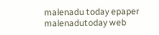malenadu today epaper malenadutoday web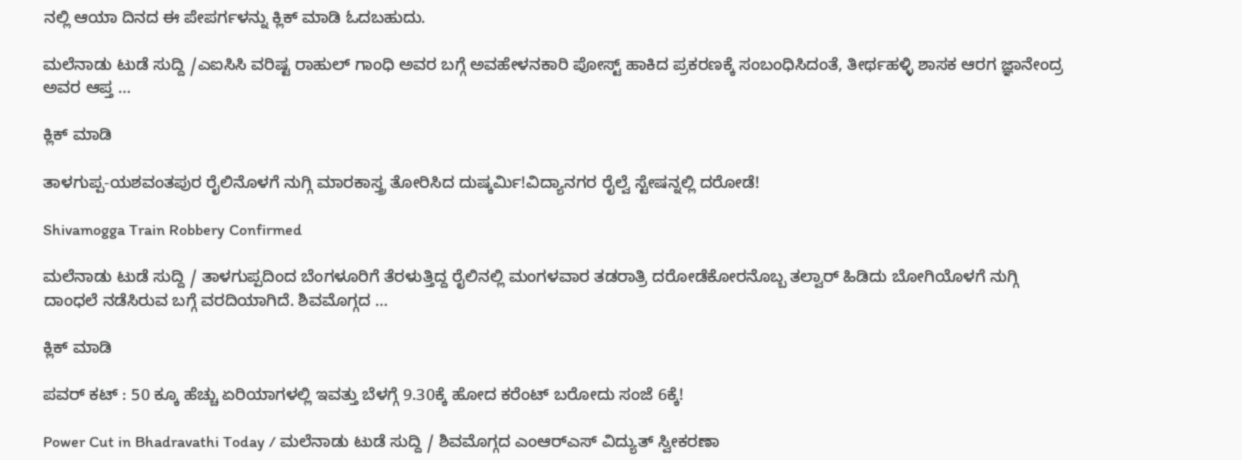ನಲ್ಲಿ ಆಯಾ ದಿನದ ಈ ಪೇಪರ್ಗಳನ್ನು ಕ್ಲಿಕ್ ಮಾಡಿ ಓದಬಹುದು.

ಮಲೆನಾಡು ಟುಡೆ ಸುದ್ದಿ /ಎಐಸಿಸಿ ವರಿಷ್ಟ ರಾಹುಲ್ ಗಾಂಧಿ ಅವರ ಬಗ್ಗೆ ಅವಹೇಳನಕಾರಿ ಪೋಸ್ಟ್ ಹಾಕಿದ ಪ್ರಕರಣಕ್ಕೆ ಸಂಬಂಧಿಸಿದಂತೆ, ತೀರ್ಥಹಳ್ಳಿ ಶಾಸಕ ಆರಗ ಜ್ಞಾನೇಂದ್ರ ಅವರ ಆಪ್ತ …

ಕ್ಲಿಕ್ ಮಾಡಿ

ತಾಳಗುಪ್ಪ-ಯಶವಂತಪುರ ರೈಲಿನೊಳಗೆ ನುಗ್ಗಿ ಮಾರಕಾಸ್ತ್ರ ತೋರಿಸಿದ ದುಷ್ಕರ್ಮಿ!ವಿದ್ಯಾನಗರ ರೈಲ್ವೆ ಸ್ಟೇಷನ್ನಲ್ಲಿ ದರೋಡೆ!

Shivamogga Train Robbery Confirmed

ಮಲೆನಾಡು ಟುಡೆ ಸುದ್ದಿ / ತಾಳಗುಪ್ಪದಿಂದ ಬೆಂಗಳೂರಿಗೆ ತೆರಳುತ್ತಿದ್ದ ರೈಲಿನಲ್ಲಿ ಮಂಗಳವಾರ ತಡರಾತ್ರಿ ದರೋಡೆಕೋರನೊಬ್ಬ ತಲ್ವಾರ್ ಹಿಡಿದು ಬೋಗಿಯೊಳಗೆ ನುಗ್ಗಿ ದಾಂಧಲೆ ನಡೆಸಿರುವ ಬಗ್ಗೆ ವರದಿಯಾಗಿದೆ. ಶಿವಮೊಗ್ಗದ …

ಕ್ಲಿಕ್ ಮಾಡಿ

ಪವರ್ ಕಟ್ : 50 ಕ್ಕೂ ಹೆಚ್ಚು ಏರಿಯಾಗಳಲ್ಲಿ ಇವತ್ತು ಬೆಳಗ್ಗೆ 9.30ಕ್ಕೆ ಹೋದ ಕರೆಂಟ್ ಬರೋದು ಸಂಜೆ 6ಕ್ಕೆ!

Power Cut in Bhadravathi Today / ಮಲೆನಾಡು ಟುಡೆ ಸುದ್ದಿ / ಶಿವಮೊಗ್ಗದ ಎಂಆರ್‌ಎಸ್ ವಿದ್ಯುತ್ ಸ್ವೀಕರಣಾ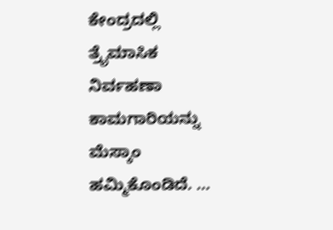ಕೇಂದ್ರದಲ್ಲಿ ತ್ರೈಮಾಸಿಕ ನಿರ್ವಹಣಾ ಕಾಮಗಾರಿಯನ್ನು ಮೆಸ್ಕಾಂ ಹಮ್ಮಿಕೊಂಡಿದೆ. …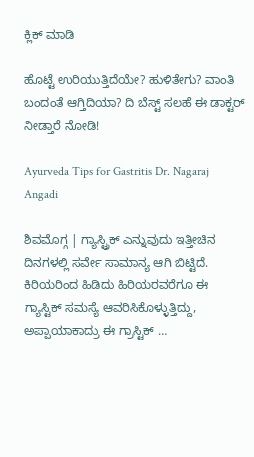ಕ್ಲಿಕ್ ಮಾಡಿ

ಹೊಟ್ಟೆ ಉರಿಯುತ್ತಿದೆಯೇ? ಹುಳಿತೇಗು? ವಾಂತಿ ಬಂದಂತೆ ಆಗ್ತಿದಿಯಾ? ದಿ ಬೆಸ್ಟ್ ಸಲಹೆ ಈ ಡಾಕ್ಟರ್ ನೀಡ್ತಾರೆ ನೋಡಿ!

Ayurveda Tips for Gastritis Dr. Nagaraj Angadi

ಶಿವಮೊಗ್ಗ | ಗ್ಯಾಸ್ಟ್ರಿಕ್ ಎನ್ನುವುದು ಇತ್ತೀಚಿನ ದಿನಗಳಲ್ಲಿ ಸರ್ವೇ ಸಾಮಾನ್ಯ ಆಗಿ ಬಿಟ್ಟಿದೆ. ಕಿರಿಯರಿಂದ ಹಿಡಿದು ಹಿರಿಯರವರೆಗೂ ಈ ಗ್ಯಾಸ್ಟಿಕ್ ಸಮಸ್ಯೆ ಆವರಿಸಿಕೊಳ್ಳುತ್ತಿದ್ದು, ಅಪ್ಪಾಯಾಕಾದ್ರು ಈ ಗ್ರಾಸ್ಟಿಕ್ …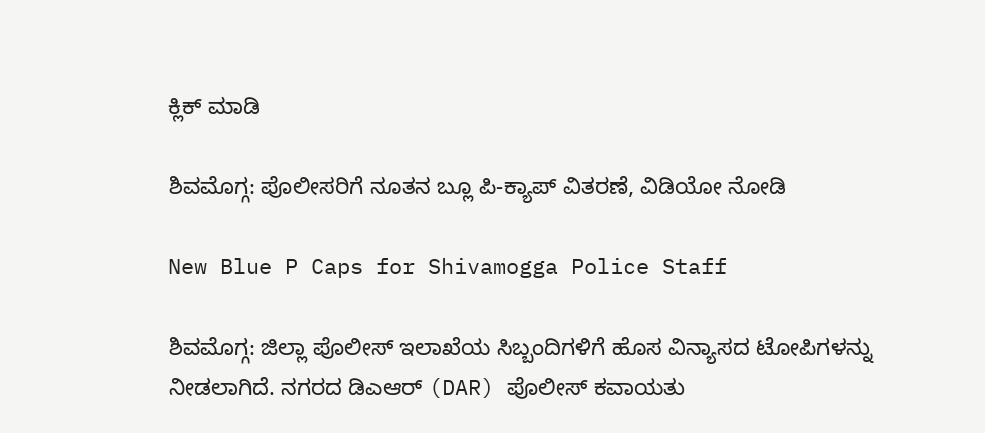ಕ್ಲಿಕ್ ಮಾಡಿ

ಶಿವಮೊಗ್ಗ: ಪೊಲೀಸರಿಗೆ ನೂತನ ಬ್ಲೂ ಪಿ-ಕ್ಯಾಪ್ ವಿತರಣೆ, ವಿಡಿಯೋ ನೋಡಿ

New Blue P Caps for Shivamogga Police Staff

ಶಿವಮೊಗ್ಗ: ಜಿಲ್ಲಾ ಪೊಲೀಸ್ ಇಲಾಖೆಯ ಸಿಬ್ಬಂದಿಗಳಿಗೆ ಹೊಸ ವಿನ್ಯಾಸದ ಟೋಪಿಗಳನ್ನು ನೀಡಲಾಗಿದೆ. ನಗರದ ಡಿಎಆರ್ (DAR) ಪೊಲೀಸ್ ಕವಾಯತು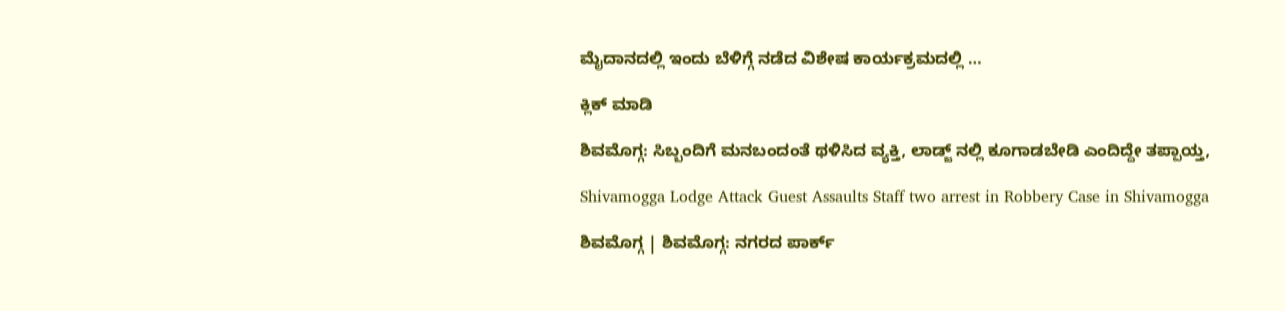ಮೈದಾನದಲ್ಲಿ ಇಂದು ಬೆಳಿಗ್ಗೆ ನಡೆದ ವಿಶೇಷ ಕಾರ್ಯಕ್ರಮದಲ್ಲಿ …

ಕ್ಲಿಕ್ ಮಾಡಿ

ಶಿವಮೊಗ್ಗ: ಸಿಬ್ಬಂದಿಗೆ ಮನಬಂದಂತೆ ಥಳಿಸಿದ ವ್ಯಕ್ತಿ, ಲಾಡ್ಜ್ ನಲ್ಲಿ ಕೂಗಾಡಬೇಡಿ ಎಂದಿದ್ದೇ ತಪ್ಪಾಯ್ತ,

Shivamogga Lodge Attack Guest Assaults Staff two arrest in Robbery Case in Shivamogga

ಶಿವಮೊಗ್ಗ | ಶಿವಮೊಗ್ಗ: ನಗರದ ಪಾರ್ಕ್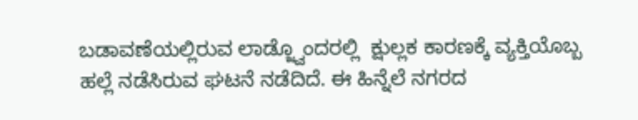ಬಡಾವಣೆಯಲ್ಲಿರುವ ಲಾಡ್ಜ್ವೊಂದರಲ್ಲಿ  ಕ್ಷುಲ್ಲಕ ಕಾರಣಕ್ಕೆ ವ್ಯಕ್ತಿಯೊಬ್ಬ ಹಲ್ಲೆ ನಡೆಸಿರುವ ಘಟನೆ ನಡೆದಿದೆ. ಈ ಹಿನ್ನೆಲೆ ನಗರದ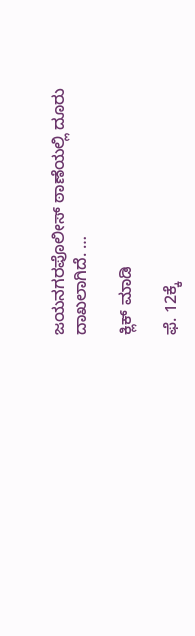ಜಯನಗರಪೊಲೀಸ್ ಠಾಣೆಯಲ್ಲಿ ದೂರು ದಾಖಲಾಗಿದೆ. …

ಕ್ಲಿಕ್ ಮಾಡಿ

ಫೆ. 12ಕ್ಕೆ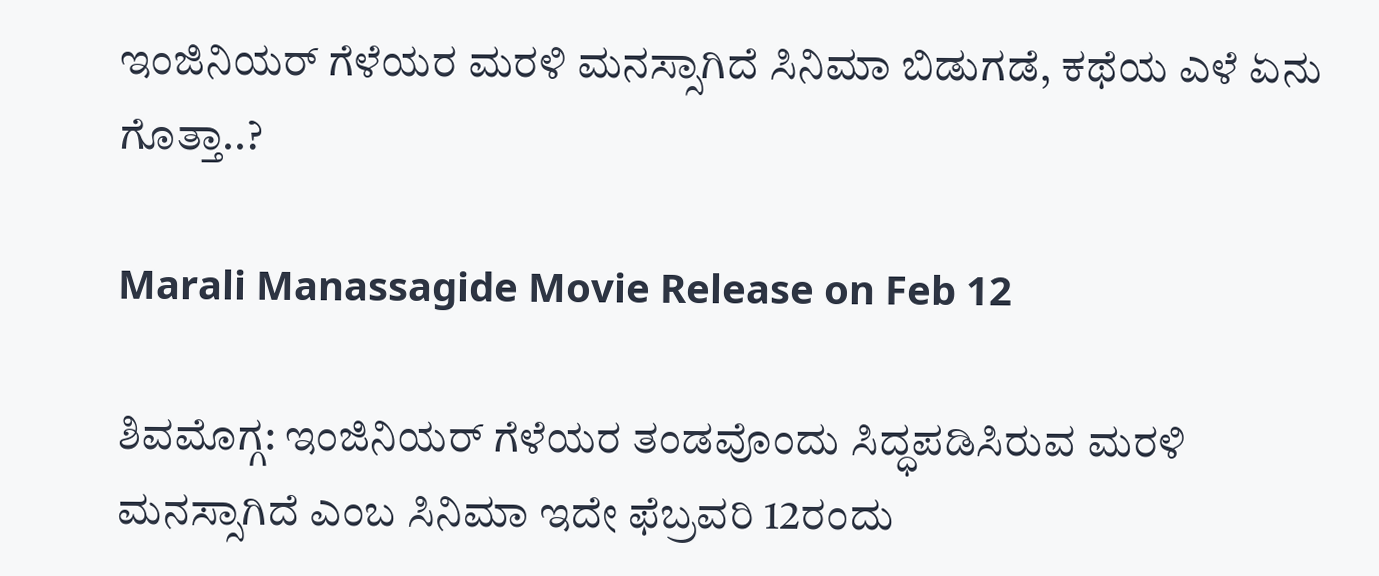ಇಂಜಿನಿಯರ್‌ ಗೆಳೆಯರ ಮರಳಿ ಮನಸ್ಸಾಗಿದೆ ಸಿನಿಮಾ ಬಿಡುಗಡೆ, ಕಥೆಯ ಎಳೆ ಏನು ಗೊತ್ತಾ..?

Marali Manassagide Movie Release on Feb 12

ಶಿವಮೊಗ್ಗ: ಇಂಜಿನಿಯರ್ ಗೆಳೆಯರ ತಂಡವೊಂದು ಸಿದ್ಧಪಡಿಸಿರುವ ಮರಳಿ ಮನಸ್ಸಾಗಿದೆ ಎಂಬ ಸಿನಿಮಾ ಇದೇ ಫೆಬ್ರವರಿ 12ರಂದು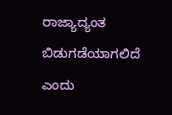ರಾಜ್ಯಾದ್ಯಂತ ಬಿಡುಗಡೆಯಾಗಲಿದೆ ಎಂದು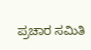ಪ್ರಚಾರ ಸಮಿತಿ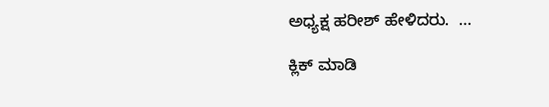ಅಧ್ಯಕ್ಷ ಹರೀಶ್ ಹೇಳಿದರು.  …

ಕ್ಲಿಕ್ ಮಾಡಿ